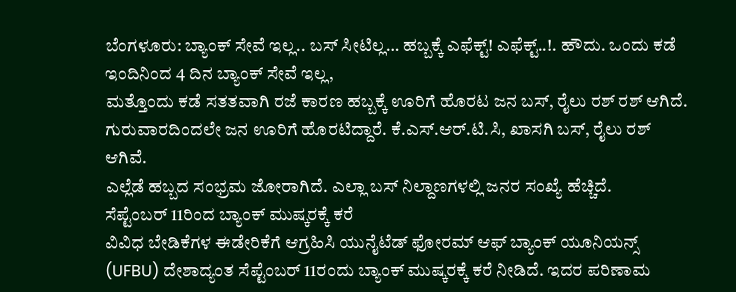ಬೆಂಗಳೂರು: ಬ್ಯಾಂಕ್ ಸೇವೆ ಇಲ್ಲ.. ಬಸ್ ಸೀಟಿಲ್ಲ… ಹಬ್ಬಕ್ಕೆ ಎಫೆಕ್ಟ್! ಎಫೆಕ್ಟ್..!. ಹೌದು. ಒಂದು ಕಡೆ ಇಂದಿನಿಂದ 4 ದಿನ ಬ್ಯಾಂಕ್ ಸೇವೆ ಇಲ್ಲ,
ಮತ್ತೊಂದು ಕಡೆ ಸತತವಾಗಿ ರಜೆ ಕಾರಣ ಹಬ್ಬಕ್ಕೆ ಊರಿಗೆ ಹೊರಟ ಜನ ಬಸ್, ರೈಲು ರಶ್ ರಶ್ ಆಗಿದೆ. ಗುರುವಾರದಿಂದಲೇ ಜನ ಊರಿಗೆ ಹೊರಟಿದ್ದಾರೆ. ಕೆ.ಎಸ್.ಆರ್.ಟಿ.ಸಿ, ಖಾಸಗಿ ಬಸ್, ರೈಲು ರಶ್ ಆಗಿವೆ.
ಎಲ್ಲೆಡೆ ಹಬ್ಬದ ಸಂಭ್ರಮ ಜೋರಾಗಿದೆ. ಎಲ್ಲಾ ಬಸ್ ನಿಲ್ದಾಣಗಳಲ್ಲಿ ಜನರ ಸಂಖ್ಯೆ ಹೆಚ್ಚಿದೆ.
ಸೆಪ್ಟೆಂಬರ್ 11ರಿಂದ ಬ್ಯಾಂಕ್ ಮುಷ್ಕರಕ್ಕೆ ಕರೆ
ವಿವಿಧ ಬೇಡಿಕೆಗಳ ಈಡೇರಿಕೆಗೆ ಆಗ್ರಹಿಸಿ ಯುನೈಟೆಡ್ ಫೋರಮ್ ಆಫ್ ಬ್ಯಾಂಕ್ ಯೂನಿಯನ್ಸ್ (UFBU) ದೇಶಾದ್ಯಂತ ಸೆಪ್ಟೆಂಬರ್ 11ರಂದು ಬ್ಯಾಂಕ್ ಮುಷ್ಕರಕ್ಕೆ ಕರೆ ನೀಡಿದೆ. ಇದರ ಪರಿಣಾಮ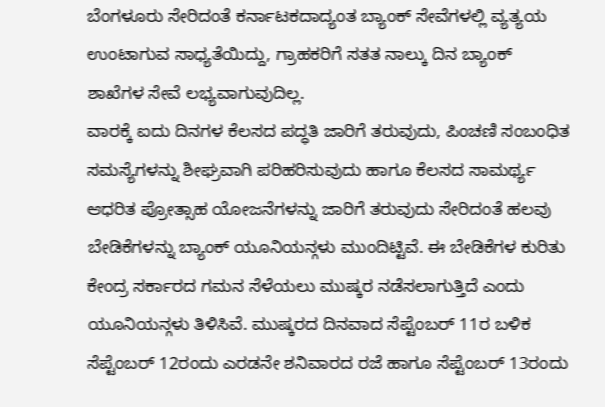ಬೆಂಗಳೂರು ಸೇರಿದಂತೆ ಕರ್ನಾಟಕದಾದ್ಯಂತ ಬ್ಯಾಂಕ್ ಸೇವೆಗಳಲ್ಲಿ ವ್ಯತ್ಯಯ ಉಂಟಾಗುವ ಸಾಧ್ಯತೆಯಿದ್ದು, ಗ್ರಾಹಕರಿಗೆ ಸತತ ನಾಲ್ಕು ದಿನ ಬ್ಯಾಂಕ್ ಶಾಖೆಗಳ ಸೇವೆ ಲಭ್ಯವಾಗುವುದಿಲ್ಲ.
ವಾರಕ್ಕೆ ಐದು ದಿನಗಳ ಕೆಲಸದ ಪದ್ಧತಿ ಜಾರಿಗೆ ತರುವುದು, ಪಿಂಚಣಿ ಸಂಬಂಧಿತ ಸಮಸ್ಯೆಗಳನ್ನು ಶೀಘ್ರವಾಗಿ ಪರಿಹರಿಸುವುದು ಹಾಗೂ ಕೆಲಸದ ಸಾಮರ್ಥ್ಯ ಆಧರಿತ ಪ್ರೋತ್ಸಾಹ ಯೋಜನೆಗಳನ್ನು ಜಾರಿಗೆ ತರುವುದು ಸೇರಿದಂತೆ ಹಲವು ಬೇಡಿಕೆಗಳನ್ನು ಬ್ಯಾಂಕ್ ಯೂನಿಯನ್ಗಳು ಮುಂದಿಟ್ಟಿವೆ. ಈ ಬೇಡಿಕೆಗಳ ಕುರಿತು ಕೇಂದ್ರ ಸರ್ಕಾರದ ಗಮನ ಸೆಳೆಯಲು ಮುಷ್ಕರ ನಡೆಸಲಾಗುತ್ತಿದೆ ಎಂದು ಯೂನಿಯನ್ಗಳು ತಿಳಿಸಿವೆ. ಮುಷ್ಕರದ ದಿನವಾದ ಸೆಪ್ಟೆಂಬರ್ 11ರ ಬಳಿಕ ಸೆಪ್ಟೆಂಬರ್ 12ರಂದು ಎರಡನೇ ಶನಿವಾರದ ರಜೆ ಹಾಗೂ ಸೆಪ್ಟೆಂಬರ್ 13ರಂದು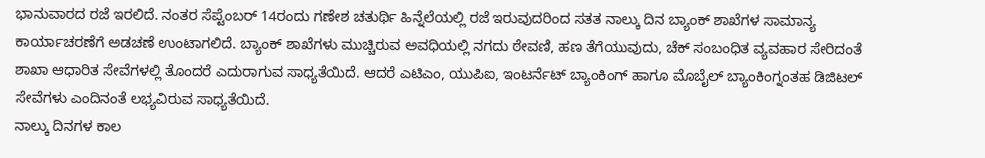ಭಾನುವಾರದ ರಜೆ ಇರಲಿದೆ. ನಂತರ ಸೆಪ್ಟೆಂಬರ್ 14ರಂದು ಗಣೇಶ ಚತುರ್ಥಿ ಹಿನ್ನೆಲೆಯಲ್ಲಿ ರಜೆ ಇರುವುದರಿಂದ ಸತತ ನಾಲ್ಕು ದಿನ ಬ್ಯಾಂಕ್ ಶಾಖೆಗಳ ಸಾಮಾನ್ಯ ಕಾರ್ಯಾಚರಣೆಗೆ ಅಡಚಣೆ ಉಂಟಾಗಲಿದೆ. ಬ್ಯಾಂಕ್ ಶಾಖೆಗಳು ಮುಚ್ಚಿರುವ ಅವಧಿಯಲ್ಲಿ ನಗದು ಠೇವಣಿ, ಹಣ ತೆಗೆಯುವುದು, ಚೆಕ್ ಸಂಬಂಧಿತ ವ್ಯವಹಾರ ಸೇರಿದಂತೆ ಶಾಖಾ ಆಧಾರಿತ ಸೇವೆಗಳಲ್ಲಿ ತೊಂದರೆ ಎದುರಾಗುವ ಸಾಧ್ಯತೆಯಿದೆ. ಆದರೆ ಎಟಿಎಂ, ಯುಪಿಐ, ಇಂಟರ್ನೆಟ್ ಬ್ಯಾಂಕಿಂಗ್ ಹಾಗೂ ಮೊಬೈಲ್ ಬ್ಯಾಂಕಿಂಗ್ನಂತಹ ಡಿಜಿಟಲ್ ಸೇವೆಗಳು ಎಂದಿನಂತೆ ಲಭ್ಯವಿರುವ ಸಾಧ್ಯತೆಯಿದೆ.
ನಾಲ್ಕು ದಿನಗಳ ಕಾಲ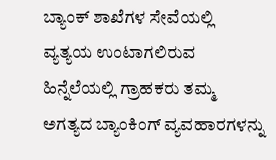ಬ್ಯಾಂಕ್ ಶಾಖೆಗಳ ಸೇವೆಯಲ್ಲಿ ವ್ಯತ್ಯಯ ಉಂಟಾಗಲಿರುವ ಹಿನ್ನೆಲೆಯಲ್ಲಿ ಗ್ರಾಹಕರು ತಮ್ಮ ಅಗತ್ಯದ ಬ್ಯಾಂಕಿಂಗ್ ವ್ಯವಹಾರಗಳನ್ನು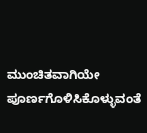ಮುಂಚಿತವಾಗಿಯೇ ಪೂರ್ಣಗೊಳಿಸಿಕೊಳ್ಳುವಂತೆ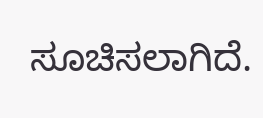ಸೂಚಿಸಲಾಗಿದೆ.